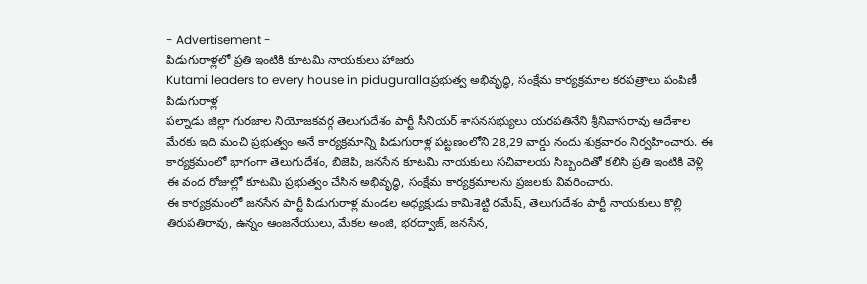- Advertisement -
పిడుగురాళ్లలో ప్రతి ఇంటికి కూటమి నాయకులు హాజరు
Kutami leaders to every house in pidugurallaప్రభుత్వ అభివృద్ధి, సంక్షేమ కార్యక్రమాల కరపత్రాలు పంపిణీ
పిడుగురాళ్ల
పల్నాడు జిల్లా గురజాల నియోజకవర్గ తెలుగుదేశం పార్టీ సీనియర్ శాసనసభ్యులు యరపతినేని శ్రీనివాసరావు ఆదేశాల మేరకు ఇది మంచి ప్రభుత్వం అనే కార్యక్రమాన్ని పిడుగురాళ్ల పట్టణంలోని 28,29 వార్డు నందు శుక్రవారం నిర్వహించారు. ఈ కార్యక్రమంలో భాగంగా తెలుగుదేశం, బిజెపి, జనసేన కూటమి నాయకులు సచివాలయ సిబ్బందితో కలిసి ప్రతి ఇంటికి వెళ్లి ఈ వంద రోజుల్లో కూటమి ప్రభుత్వం చేసిన అభివృద్ధి, సంక్షేమ కార్యక్రమాలను ప్రజలకు వివరించారు.
ఈ కార్యక్రమంలో జనసేన పార్టీ పిడుగురాళ్ల మండల అధ్యక్షుడు కామిశెట్టి రమేష్, తెలుగుదేశం పార్టీ నాయకులు కొల్లి తిరుపతిరావు, ఉన్నం ఆంజనేయులు, మేకల అంజి, భరద్వాజ్, జనసేన,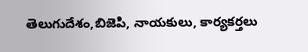తెలుగుదేశం,బిజెపి, నాయకులు, కార్యకర్తలు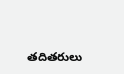తదితరులు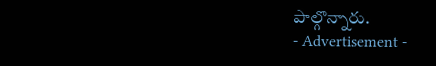పాల్గొన్నారు.
- Advertisement -